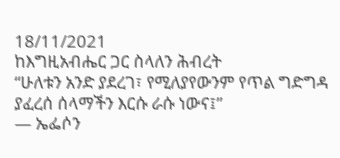18/11/2021
ከእግዚአብሔር ጋር ስላለን ሕብረት
“ሁለቱን አንድ ያደረገ፣ የሚለያየውንም የጥል ግድግዳ ያፈረሰ ሰላማችን እርሱ ራሱ ነውና፤”
— ኤፌሶን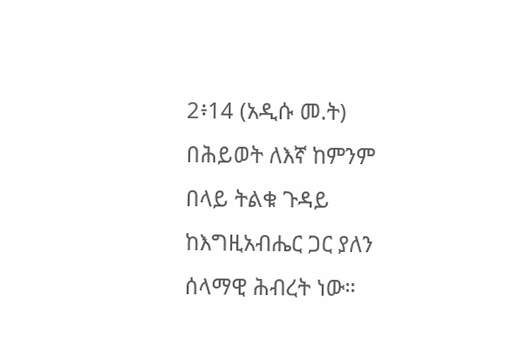2፥14 (አዲሱ መ.ት)
በሕይወት ለእኛ ከምንም በላይ ትልቁ ጉዳይ ከእግዚአብሔር ጋር ያለን ሰላማዊ ሕብረት ነው።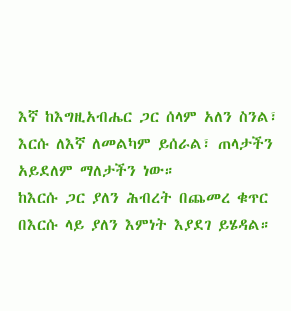እኛ ከእግዚአብሔር ጋር ሰላም አለን ስንል፣ እርሱ ለእኛ ለመልካም ይሰራል፣ ጠላታችን አይደለም ማለታችን ነው።
ከእርሱ ጋር ያለን ሕብረት በጨመረ ቁጥር በእርሱ ላይ ያለን እምነት እያደገ ይሄዳል።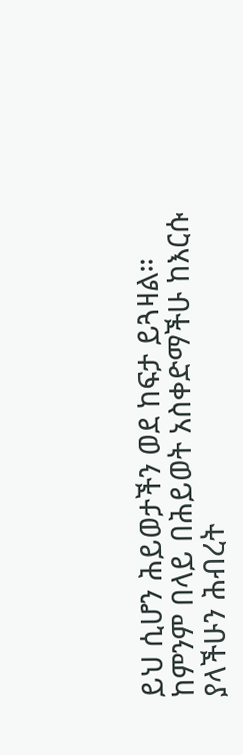ይህ ሲሆን ሕይወታችን ወደ ከፍታ ይጓዛል።
ከምንም በላይ በሕይወት አስቀድማችሁ ከእርሱ ያላችሁን ሕብረት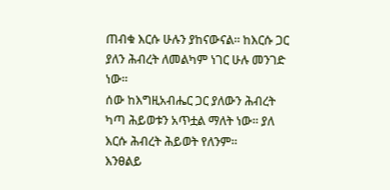ጠብቁ እርሱ ሁሉን ያከናውናል። ከእርሱ ጋር ያለን ሕብረት ለመልካም ነገር ሁሉ መንገድ ነው።
ሰው ከእግዚአብሔር ጋር ያለውን ሕብረት ካጣ ሕይወቱን አጥቷል ማለት ነው። ያለ እርሱ ሕብረት ሕይወት የለንም።
እንፀልይ